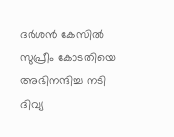ദർശൻ കേസിൽ സുപ്രീം കോടതിയെ അഭിനന്ദിച്ച നടി ദിവ്യ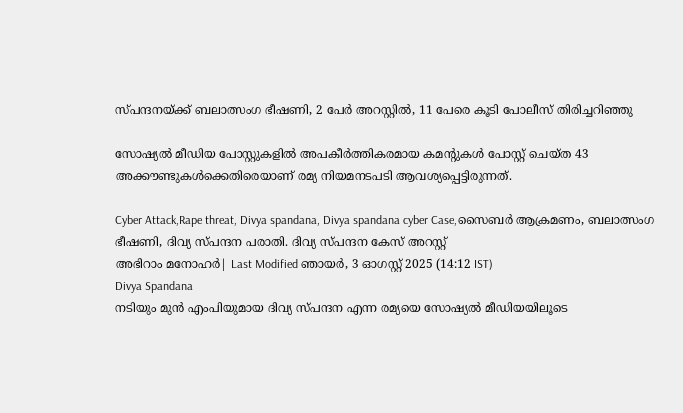സ്പന്ദനയ്ക്ക് ബലാത്സംഗ ഭീഷണി, 2 പേർ അറസ്റ്റിൽ, 11 പേരെ കൂടി പോലീസ് തിരിച്ചറിഞ്ഞു

സോഷ്യല്‍ മീഡിയ പോസ്റ്റുകളില്‍ അപകീര്‍ത്തികരമായ കമന്റുകള്‍ പോസ്റ്റ് ചെയ്ത 43 അക്കൗണ്ടുകള്‍ക്കെതിരെയാണ് രമ്യ നിയമനടപടി ആവശ്യപ്പെട്ടിരുന്നത്.

Cyber Attack,Rape threat, Divya spandana, Divya spandana cyber Case,സൈബർ ആക്രമണം, ബലാത്സംഗ ഭീഷണി, ദിവ്യ സ്പന്ദന പരാതി. ദിവ്യ സ്പന്ദന കേസ് അറസ്റ്റ്
അഭിറാം മനോഹർ| Last Modified ഞായര്‍, 3 ഓഗസ്റ്റ് 2025 (14:12 IST)
Divya Spandana
നടിയും മുന്‍ എംപിയുമായ ദിവ്യ സ്പന്ദന എന്ന രമ്യയെ സോഷ്യല്‍ മീഡിയയിലൂടെ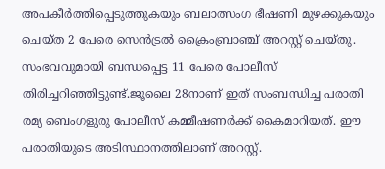അപകീര്‍ത്തിപ്പെടുത്തുകയും ബലാത്സംഗ ഭീഷണി മുഴക്കുകയും ചെയ്ത 2 പേരെ സെന്‍ട്രല്‍ ക്രൈംബ്രാഞ്ച് അറസ്റ്റ് ചെയ്തു. സംഭവവുമായി ബന്ധപ്പെട്ട 11 പേരെ പോലീസ് തിരിച്ചറിഞ്ഞിട്ടുണ്ട്.ജൂലൈ 28നാണ് ഇത് സംബന്ധിച്ച പരാതി രമ്യ ബെംഗളുരു പോലീസ് കമ്മീഷണര്‍ക്ക് കൈമാറിയത്. ഈ പരാതിയുടെ അടിസ്ഥാനത്തിലാണ് അറസ്റ്റ്.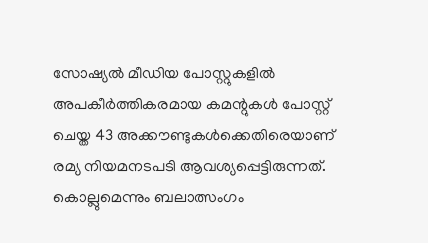സോഷ്യല്‍ മീഡിയ പോസ്റ്റുകളില്‍ അപകീര്‍ത്തികരമായ കമന്റുകള്‍ പോസ്റ്റ് ചെയ്ത 43 അക്കൗണ്ടുകള്‍ക്കെതിരെയാണ് രമ്യ നിയമനടപടി ആവശ്യപ്പെട്ടിരുന്നത്. കൊല്ലുമെന്നും ബലാത്സംഗം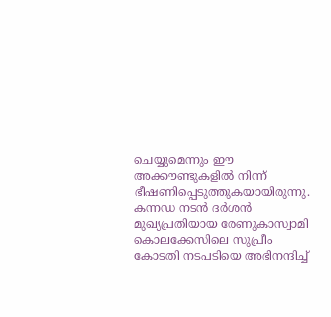ചെയ്യുമെന്നും ഈ അക്കൗണ്ടുകളില്‍ നിന്ന് ഭീഷണിപ്പെടുത്തുകയായിരുന്നു. കന്നഡ നടന്‍ ദര്‍ശന്‍ മുഖ്യപ്രതിയായ രേണുകാസ്വാമി കൊലക്കേസിലെ സുപ്രീം കോടതി നടപടിയെ അഭിനന്ദിച്ച്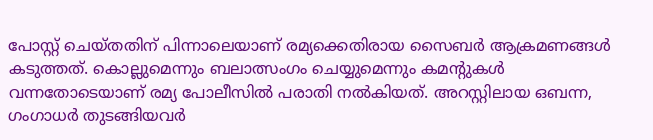പോസ്റ്റ് ചെയ്തതിന് പിന്നാലെയാണ് രമ്യക്കെതിരായ സൈബര്‍ ആക്രമണങ്ങള്‍ കടുത്തത്. കൊല്ലുമെന്നും ബലാത്സംഗം ചെയ്യുമെന്നും കമന്റുകള്‍ വന്നതോടെയാണ് രമ്യ പോലീസില്‍ പരാതി നല്‍കിയത്. അറസ്റ്റിലായ ഒബന്ന, ഗംഗാധര്‍ തുടങ്ങിയവര്‍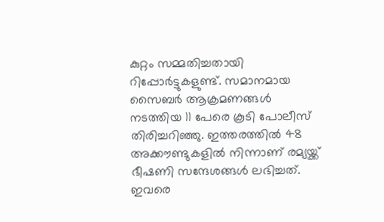കുറ്റം സമ്മതിച്ചതായി റിപ്പോര്‍ട്ടുകളുണ്ട്. സമാനമായ സൈബര്‍ ആക്രമണങ്ങള്‍ നടത്തിയ 11 പേരെ കൂടി പോലീസ് തിരിച്ചറിഞ്ഞു. ഇത്തരത്തില്‍ 48 അക്കൗണ്ടുകളില്‍ നിന്നാണ് രമ്യയ്ക്ക് ഭീഷണി സന്ദേശങ്ങള്‍ ലഭിച്ചത്. ഇവരെ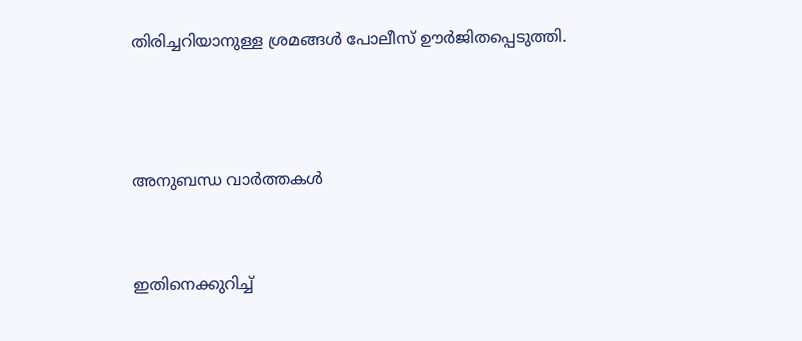തിരിച്ചറിയാനുള്ള ശ്രമങ്ങള്‍ പോലീസ് ഊര്‍ജിതപ്പെടുത്തി.



അനുബന്ധ വാര്‍ത്തകള്‍


ഇതിനെക്കുറിച്ച്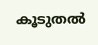കൂടുതല്‍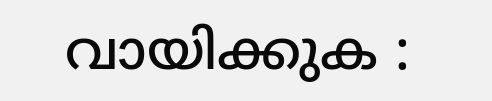വായിക്കുക :